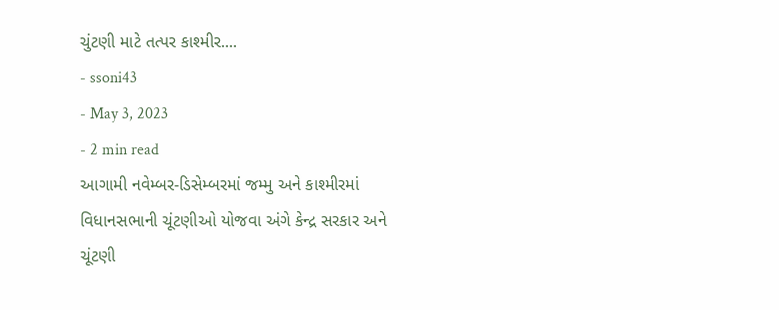ચુંટણી માટે તત્પર કાશ્મીર....
- ssoni43
- May 3, 2023
- 2 min read
આગામી નવેમ્બર-ડિસેમ્બરમાં જમ્મુ અને કાશ્મીરમાં વિધાનસભાની ચૂંટણીઓ યોજવા અંગે કેન્દ્ર સરકાર અને ચૂંટણી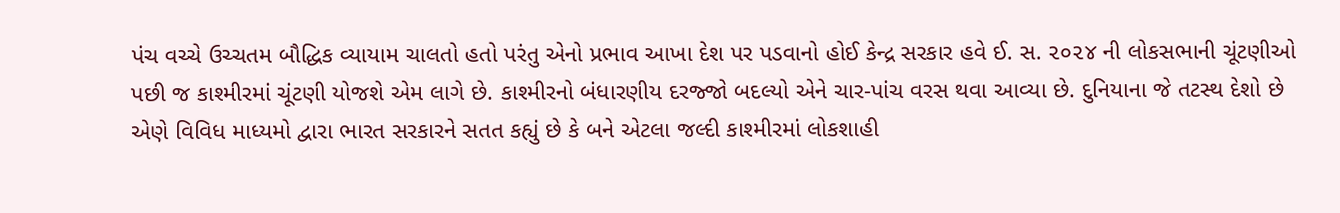પંચ વચ્ચે ઉચ્ચતમ બૌદ્ધિક વ્યાયામ ચાલતો હતો પરંતુ એનો પ્રભાવ આખા દેશ પર પડવાનો હોઈ કેન્દ્ર સરકાર હવે ઈ. સ. ૨૦૨૪ ની લોકસભાની ચૂંટણીઓ પછી જ કાશ્મીરમાં ચૂંટણી યોજશે એમ લાગે છે. કાશ્મીરનો બંધારણીય દરજ્જો બદલ્યો એને ચાર-પાંચ વરસ થવા આવ્યા છે. દુનિયાના જે તટસ્થ દેશો છે એણે વિવિધ માધ્યમો દ્વારા ભારત સરકારને સતત કહ્યું છે કે બને એટલા જલ્દી કાશ્મીરમાં લોકશાહી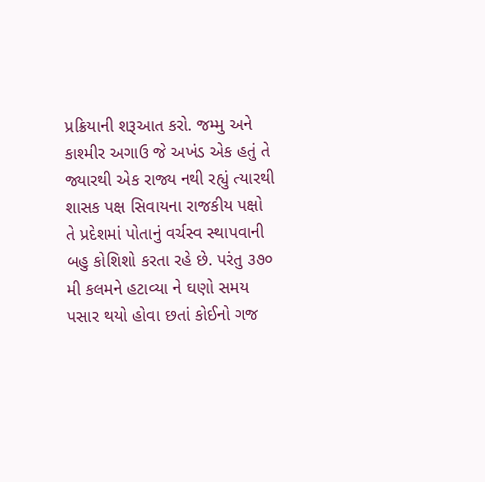પ્રક્રિયાની શરૂઆત કરો. જમ્મુ અને કાશ્મીર અગાઉ જે અખંડ એક હતું તે જ્યારથી એક રાજ્ય નથી રહ્યું ત્યારથી શાસક પક્ષ સિવાયના રાજકીય પક્ષો તે પ્રદેશમાં પોતાનું વર્ચસ્વ સ્થાપવાની બહુ કોશિશો કરતા રહે છે. પરંતુ ૩૭૦ મી કલમને હટાવ્યા ને ઘણો સમય પસાર થયો હોવા છતાં કોઈનો ગજ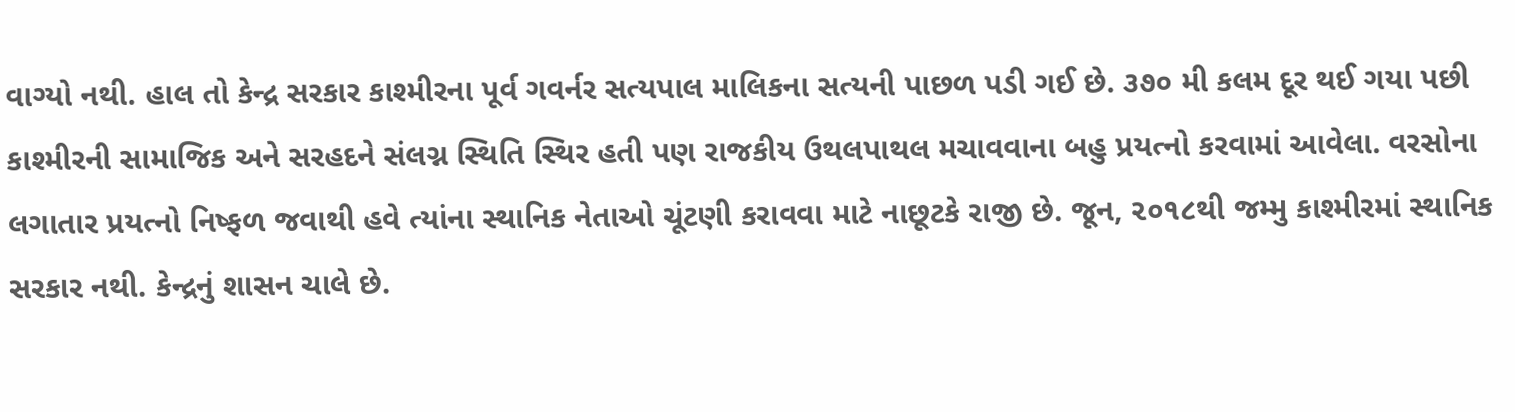વાગ્યો નથી. હાલ તો કેન્દ્ર સરકાર કાશ્મીરના પૂર્વ ગવર્નર સત્યપાલ માલિકના સત્યની પાછળ પડી ગઈ છે. ૩૭૦ મી કલમ દૂર થઈ ગયા પછી કાશ્મીરની સામાજિક અને સરહદને સંલગ્ન સ્થિતિ સ્થિર હતી પણ રાજકીય ઉથલપાથલ મચાવવાના બહુ પ્રયત્નો કરવામાં આવેલા. વરસોના લગાતાર પ્રયત્નો નિષ્ફળ જવાથી હવે ત્યાંના સ્થાનિક નેતાઓ ચૂંટણી કરાવવા માટે નાછૂટકે રાજી છે. જૂન, ૨૦૧૮થી જમ્મુ કાશ્મીરમાં સ્થાનિક સરકાર નથી. કેન્દ્રનું શાસન ચાલે છે.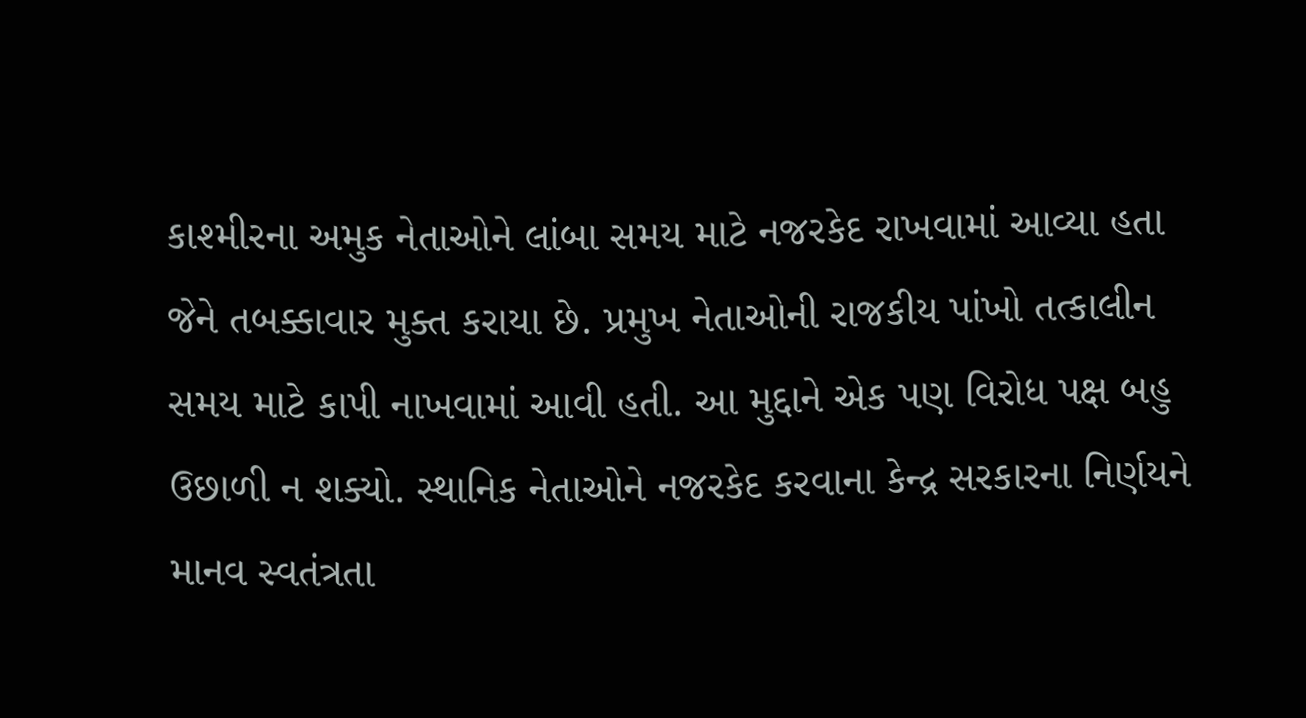કાશ્મીરના અમુક નેતાઓને લાંબા સમય માટે નજરકેદ રાખવામાં આવ્યા હતા જેને તબક્કાવાર મુક્ત કરાયા છે. પ્રમુખ નેતાઓની રાજકીય પાંખો તત્કાલીન સમય માટે કાપી નાખવામાં આવી હતી. આ મુદ્દાને એક પણ વિરોધ પક્ષ બહુ ઉછાળી ન શક્યો. સ્થાનિક નેતાઓને નજરકેદ કરવાના કેન્દ્ર સરકારના નિર્ણયને માનવ સ્વતંત્રતા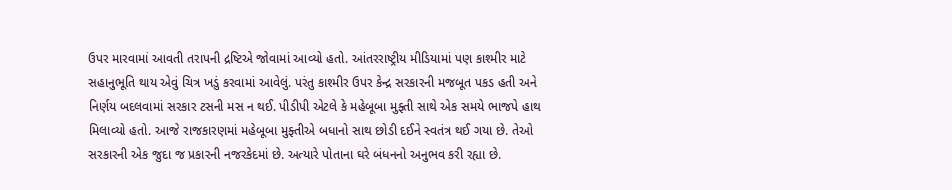ઉપર મારવામાં આવતી તરાપની દ્રષ્ટિએ જોવામાં આવ્યો હતો. આંતરરાષ્ટ્રીય મીડિયામાં પણ કાશ્મીર માટે સહાનુભૂતિ થાય એવું ચિત્ર ખડું કરવામાં આવેલું. પરંતુ કાશ્મીર ઉપર કેન્દ્ર સરકારની મજબૂત પકડ હતી અને નિર્ણય બદલવામાં સરકાર ટસની મસ ન થઈ. પીડીપી એટલે કે મહેબૂબા મુફ્તી સાથે એક સમયે ભાજપે હાથ મિલાવ્યો હતો. આજે રાજકારણમાં મહેબૂબા મુફ્તીએ બધાનો સાથ છોડી દઈને સ્વતંત્ર થઈ ગયા છે. તેઓ સરકારની એક જુદા જ પ્રકારની નજરકેદમાં છે. અત્યારે પોતાના ઘરે બંધનનો અનુભવ કરી રહ્યા છે.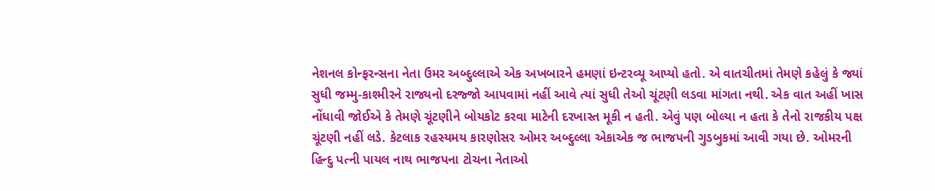નેશનલ કોન્ફરન્સના નેતા ઉમર અબ્દુલ્લાએ એક અખબારને હમણાં ઇન્ટરવ્યૂ આપ્યો હતો. એ વાતચીતમાં તેમણે કહેલું કે જ્યાં સુધી જમ્મુ-કાશ્મીરને રાજ્યનો દરજ્જો આપવામાં નહીં આવે ત્યાં સુધી તેઓ ચૂંટણી લડવા માંગતા નથી. એક વાત અહીં ખાસ નોંધાવી જોઈએ કે તેમણે ચૂંટણીને બોયકોટ કરવા માટેની દરખાસ્ત મૂકી ન હતી. એવું પણ બોલ્યા ન હતા કે તેનો રાજકીય પક્ષ ચૂંટણી નહીં લડે. કેટલાક રહસ્યમય કારણોસર ઓમર અબ્દુલ્લા એકાએક જ ભાજપની ગુડબુકમાં આવી ગયા છે. ઓમરની હિન્દુ પત્ની પાયલ નાથ ભાજપના ટોચના નેતાઓ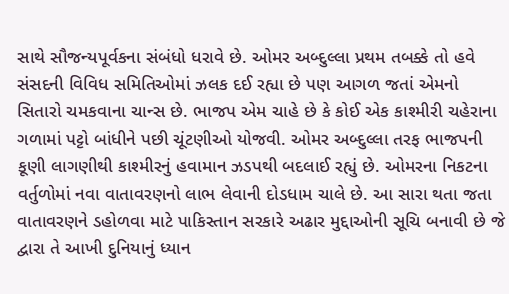સાથે સૌજન્યપૂર્વકના સંબંધો ધરાવે છે. ઓમર અબ્દુલ્લા પ્રથમ તબક્કે તો હવે સંસદની વિવિધ સમિતિઓમાં ઝલક દઈ રહ્યા છે પણ આગળ જતાં એમનો સિતારો ચમકવાના ચાન્સ છે. ભાજપ એમ ચાહે છે કે કોઈ એક કાશ્મીરી ચહેરાના ગળામાં પટ્ટો બાંધીને પછી ચૂંટણીઓ યોજવી. ઓમર અબ્દુલ્લા તરફ ભાજપની કૂણી લાગણીથી કાશ્મીરનું હવામાન ઝડપથી બદલાઈ રહ્યું છે. ઓમરના નિકટના વર્તુળોમાં નવા વાતાવરણનો લાભ લેવાની દોડધામ ચાલે છે. આ સારા થતા જતા વાતાવરણને ડહોળવા માટે પાકિસ્તાન સરકારે અઢાર મુદ્દાઓની સૂચિ બનાવી છે જે દ્વારા તે આખી દુનિયાનું ધ્યાન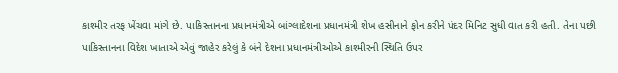કાશ્મીર તરફ ખેંચવા માંગે છે. પાકિસ્તાનના પ્રધાનમંત્રીએ બાંગ્લાદેશના પ્રધાનમંત્રી શેખ હસીનાને ફોન કરીને પંદર મિનિટ સુધી વાત કરી હતી. તેના પછી પાકિસ્તાનના વિદેશ ખાતાએ એવું જાહેર કરેલું કે બંને દેશના પ્રધાનમંત્રીઓએ કાશ્મીરની સ્થિતિ ઉપર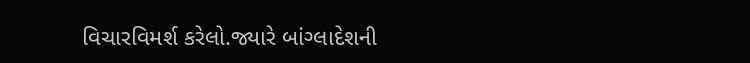વિચારવિમર્શ કરેલો.જ્યારે બાંગ્લાદેશની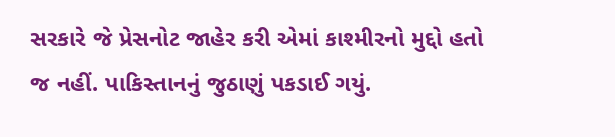સરકારે જે પ્રેસનોટ જાહેર કરી એમાં કાશ્મીરનો મુદ્દો હતો જ નહીં. પાકિસ્તાનનું જુઠાણું પકડાઈ ગયું.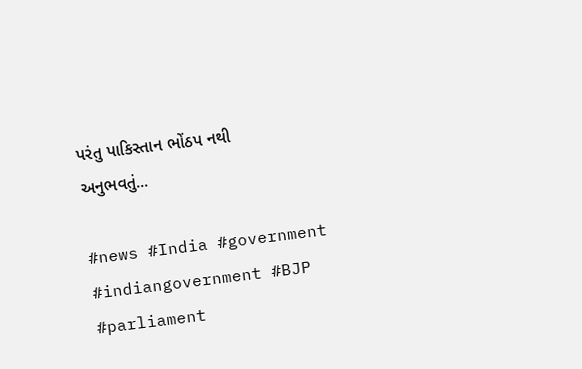પરંતુ પાકિસ્તાન ભોંઠપ નથી અનુભવતું...

#news #India #government #indiangovernment #BJP #parliament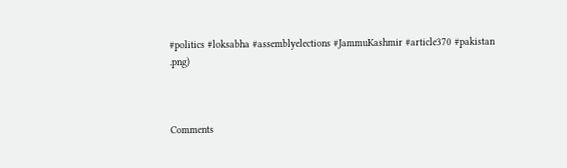#politics #loksabha #assemblyelections #JammuKashmir #article370 #pakistan
.png)



Comments